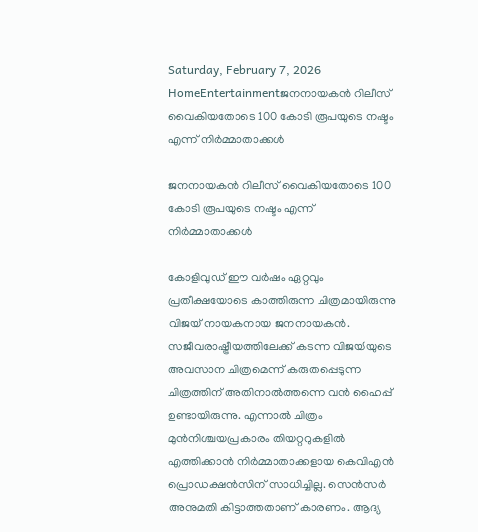Saturday, February 7, 2026
HomeEntertainmentജനനായകന്‍ റിലീസ് വൈകിയതോടെ 100 കോടി രൂപയുടെ നഷ്ടം എന്ന് നിർമ്മാതാക്കൾ

ജനനായകന്‍ റിലീസ് വൈകിയതോടെ 100 കോടി രൂപയുടെ നഷ്ടം എന്ന് നിർമ്മാതാക്കൾ

കോളിവുഡ് ഈ വര്‍ഷം ഏറ്റവും പ്രതീക്ഷയോടെ കാത്തിരുന്ന ചിത്രമായിരുന്നു വിജയ് നായകനായ ജനനായകന്‍. സജീവരാഷ്ട്രീയത്തിലേക്ക് കടന്ന വിജയ്‍യുടെ അവസാന ചിത്രമെന്ന് കരുതപ്പെടുന്ന ചിത്രത്തിന് അതിനാല്‍ത്തന്നെ വന്‍ ഹൈപ്പ് ഉണ്ടായിരുന്നു. എന്നാല്‍ ചിത്രം മുന്‍നിശ്ചയപ്രകാരം തിയറ്ററുകളില്‍ എത്തിക്കാന്‍ നിര്‍മ്മാതാക്കളായ കെവിഎന്‍ പ്രൊഡക്ഷന്‍സിന് സാധിച്ചില്ല. സെന്‍സര്‍ അനുമതി കിട്ടാത്തതാണ് കാരണം. ആദ്യ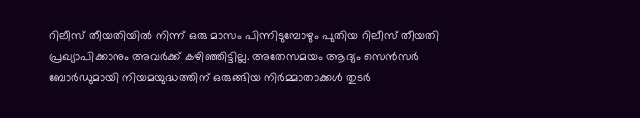റിലീസ് തീയതിയില്‍ നിന്ന് ഒരു മാസം പിന്നിടുമ്പോഴും പുതിയ റിലീസ് തീയതി പ്രഖ്യാപിക്കാനും അവര്‍ക്ക് കഴിഞ്ഞിട്ടില്ല. അതേസമയം ആദ്യം സെന്‍സര്‍ ബോര്‍ഡുമായി നിയമയുദ്ധത്തിന് ഒരുങ്ങിയ നിര്‍മ്മാതാക്കള്‍ തുടര്‍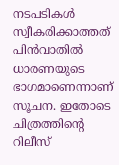നടപടികള്‍ സ്വീകരിക്കാത്തത് പിന്‍വാതില്‍ ധാരണയുടെ ഭാഗമാണെന്നാണ് സൂചന. ഇതോടെ ചിത്രത്തിന്‍റെ റിലീസ്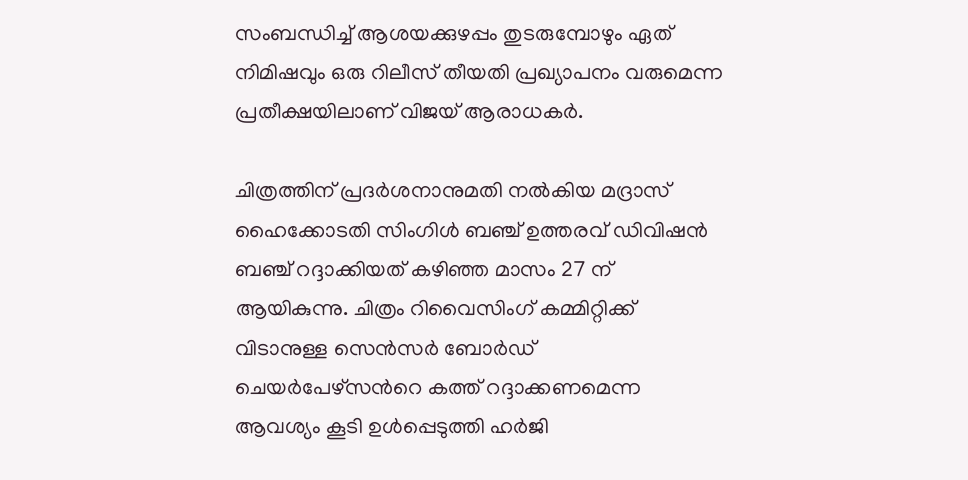സംബന്ധിച്ച് ആശയക്കുഴപ്പം തുടരുമ്പോഴും ഏത് നിമിഷവും ഒരു റിലീസ് തീയതി പ്രഖ്യാപനം വരുമെന്ന പ്രതീക്ഷയിലാണ് വിജയ് ആരാധകര്‍.

ചിത്രത്തിന് പ്രദര്‍ശനാനുമതി നല്‍കിയ മദ്രാസ് ഹൈക്കോടതി സിംഗിള്‍ ബഞ്ച് ഉത്തരവ് ഡിവിഷന്‍ ബഞ്ച് റദ്ദാക്കിയത് കഴിഞ്ഞ മാസം 27 ന് ആയികുന്നു. ചിത്രം റിവൈസിംഗ് കമ്മിറ്റിക്ക് വിടാനുള്ള സെന്‍സര്‍ ബോര്‍ഡ് ചെയര്‍പേഴ്സന്‍റെ കത്ത് റദ്ദാക്കണമെന്ന ആവശ്യം കൂടി ഉള്‍പ്പെടുത്തി ഹര്‍ജി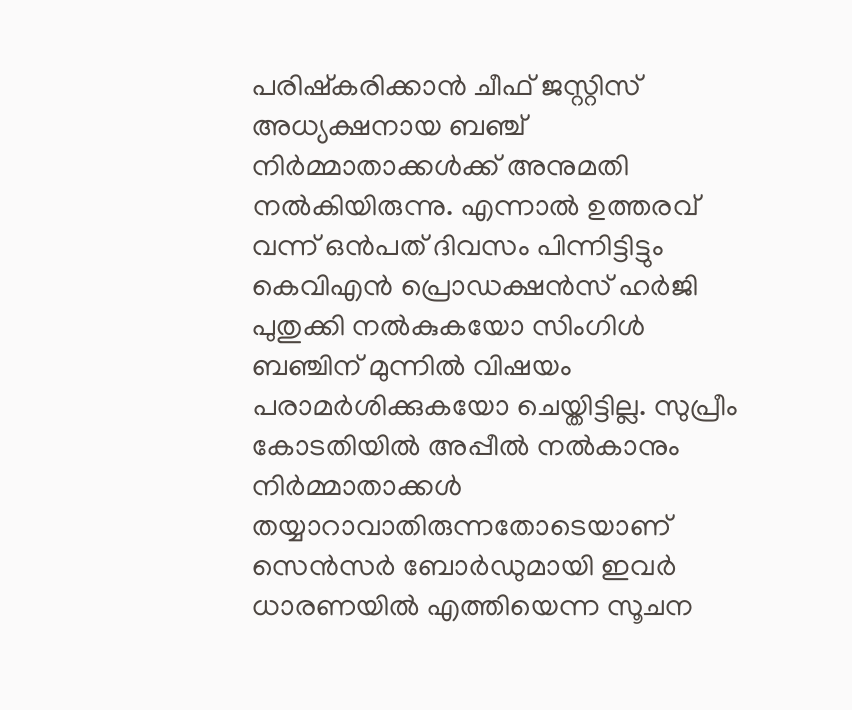പരിഷ്കരിക്കാന്‍ ചീഫ് ജസ്റ്റിസ് അധ്യക്ഷനായ ബഞ്ച് നിര്‍മ്മാതാക്കള്‍ക്ക് അനുമതി നല്‍കിയിരുന്നു. എന്നാല്‍ ഉത്തരവ് വന്ന് ഒന്‍പത് ദിവസം പിന്നിട്ടിട്ടും കെവിഎന്‍ പ്രൊഡക്ഷന്‍സ് ഹര്‍ജി പുതുക്കി നല്‍കുകയോ സിംഗിള്‍ ബഞ്ചിന് മുന്നില്‍ വിഷയം പരാമര്‍ശിക്കുകയോ ചെയ്തിട്ടില്ല. സുപ്രീം കോടതിയില്‍ അപ്പീല്‍ നല്‍കാനും നിര്‍മ്മാതാക്കള്‍ തയ്യാറാവാതിരുന്നതോടെയാണ് സെന്‍സര്‍ ബോര്‍ഡുമായി ഇവര്‍ ധാരണയില്‍ എത്തിയെന്ന സൂചന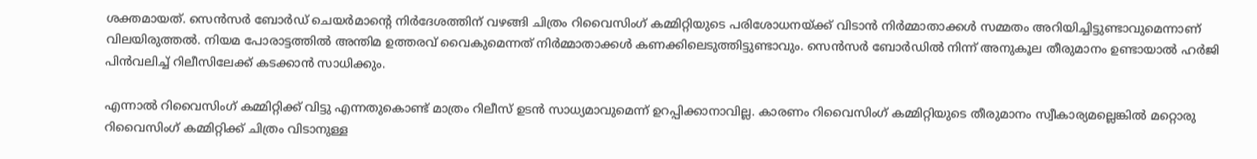ശക്തമായത്. സെന്‍സര്‍ ബോര്‍‍ഡ് ചെയര്‍മാന്‍റെ നിര്‍ദേശത്തിന് വഴങ്ങി ചിത്രം റിവൈസിംഗ് കമ്മിറ്റിയുടെ പരിശോധനയ്ക്ക് വിടാന്‍ നിര്‍മ്മാതാക്കള്‍ സമ്മതം അറിയിച്ചിട്ടുണ്ടാവുമെന്നാണ് വിലയിരുത്തല്‍. നിയമ പോരാട്ടത്തില്‍ അന്തിമ ഉത്തരവ് വൈകുമെന്നത് നിര്‍മ്മാതാക്കള്‍ കണക്കിലെടുത്തിട്ടുണ്ടാവും. സെന്‍സര്‍ ബോര്‍ഡില്‍ നിന്ന് അനുകൂല തീരുമാനം ഉണ്ടായാല്‍ ഹര്‍ജി പിന്‍വലിച്ച് റിലീസിലേക്ക് കടക്കാന്‍ സാധിക്കും.

എന്നാല്‍ റിവൈസിംഗ് കമ്മിറ്റിക്ക് വിട്ടു എന്നതുകൊണ്ട് മാത്രം റിലീസ് ഉടന്‍ സാധ്യമാവുമെന്ന് ഉറപ്പിക്കാനാവില്ല. കാരണം റിവൈസിംഗ് കമ്മിറ്റിയുടെ തീരുമാനം സ്വീകാര്യമല്ലെങ്കില്‍ മറ്റൊരു റിവൈസിംഗ് കമ്മിറ്റിക്ക് ചിത്രം വിടാനുള്ള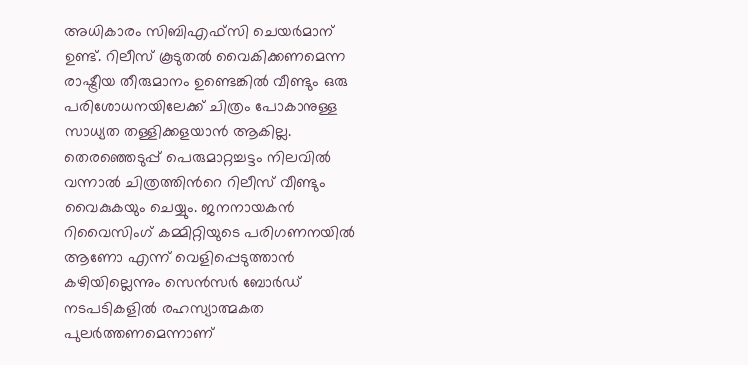അധികാരം സിബിഎഫ്സി ചെയര്‍മാന് ഉണ്ട്. റിലീസ് കൂടുതല്‍ വൈകിക്കണമെന്ന രാഷ്ട്രീയ തീരുമാനം ഉണ്ടെങ്കില്‍ വീണ്ടും ഒരു പരിശോധനയിലേക്ക് ചിത്രം പോകാനുള്ള സാധ്യത തള്ളിക്കളയാന്‍ ആകില്ല. തെരഞ്ഞെടുപ്പ് പെരുമാറ്റച്ചട്ടം നിലവില്‍ വന്നാല്‍ ചിത്രത്തിന്‍റെ റിലീസ് വീണ്ടും വൈകുകയും ചെയ്യും. ജനനായകന്‍ റിവൈസിംഗ് കമ്മിറ്റിയുടെ പരിഗണനയില്‍ ആണോ എന്ന് വെളിപ്പെടുത്താന്‍ കഴിയില്ലെന്നും സെന്‍സര്‍ ബോര്‍ഡ് നടപടികളില്‍ രഹസ്യാത്മകത പുലര്‍ത്തണമെന്നാണ്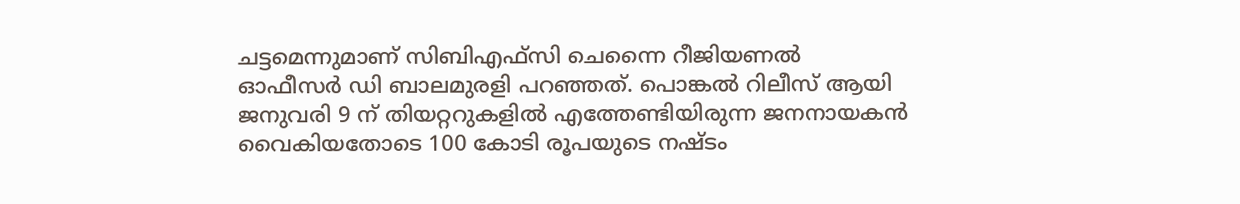ചട്ടമെന്നുമാണ് സിബിഎഫ്സി ചെന്നൈ റീജിയണല്‍ ഓഫീസര്‍ ഡി ബാലമുരളി പറഞ്ഞത്. പൊങ്കല്‍ റിലീസ് ആയി ജനുവരി 9 ന് തിയറ്ററുകളില്‍ എത്തേണ്ടിയിരുന്ന ജനനായകന്‍ വൈകിയതോടെ 100 കോടി രൂപയുടെ നഷ്ടം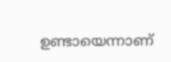ഉണ്ടായെന്നാണ്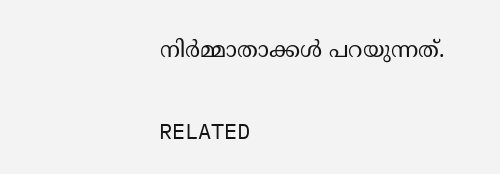നിര്‍മ്മാതാക്കള്‍ പറയുന്നത്.

RELATED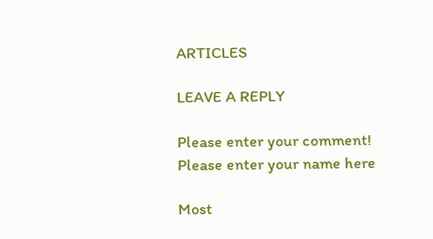ARTICLES

LEAVE A REPLY

Please enter your comment!
Please enter your name here

Most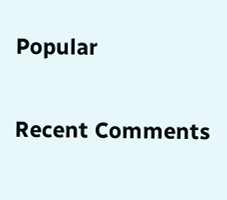Popular

Recent Comments